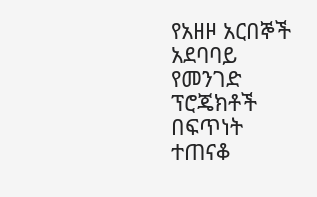የአዘዞ አርበኞች አደባባይ የመንገድ ፕሮጄክቶች በፍጥነት ተጠናቆ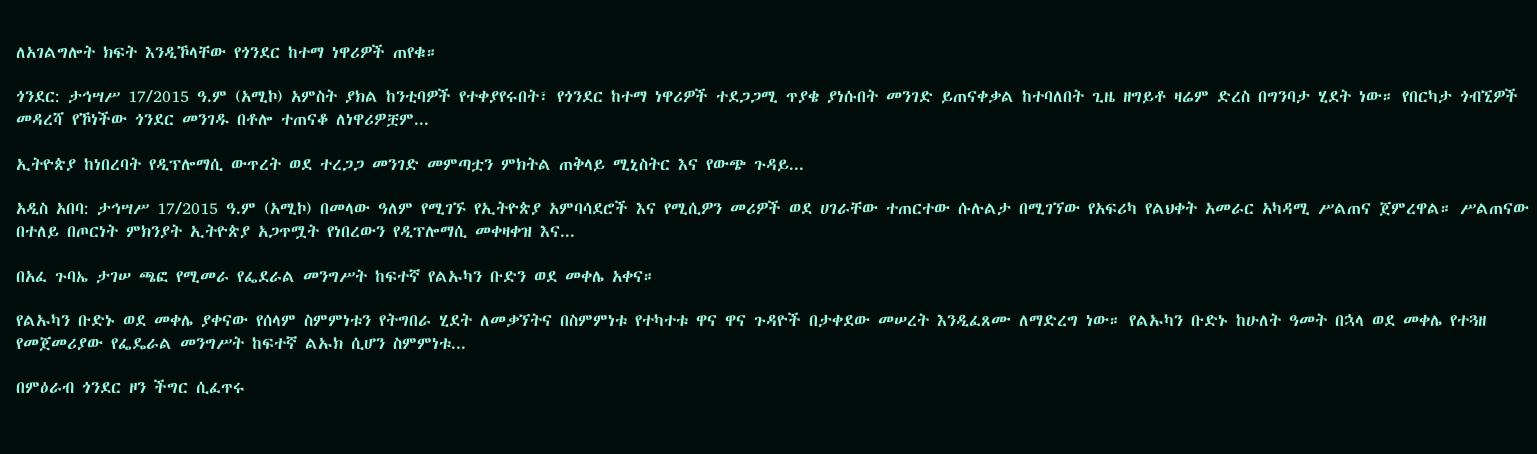ለአገልግሎት ክፍት እንዲኾላቸው የጎንደር ከተማ ነዋሪዎች ጠየቁ።

ጎንደር: ታኅሣሥ 17/2015 ዓ.ም (አሚኮ) አምስት ያክል ከንቲባዎች የተቀያየሩበት፣ የጎንደር ከተማ ነዋሪዎች ተደጋጋሚ ጥያቄ ያነሱበት መንገድ ይጠናቀቃል ከተባለበት ጊዜ ዘግይቶ ዛሬም ድረስ በግንባታ ሂደት ነው። የበርካታ ጎብኚዎች መዳረሻ የኾነችው ጎንደር መንገዱ በቶሎ ተጠናቆ ለነዋሪዎቿም...

ኢትዮጵያ ከነበረባት የዲፕሎማሲ ውጥረት ወደ ተረጋጋ መንገድ መምጣቷን ምክትል ጠቅላይ ሚኒስትር እና የውጭ ጉዳይ...

አዲስ አበባ: ታኅሣሥ 17/2015 ዓ.ም (አሚኮ) በመላው ዓለም የሚገኙ የኢትዮጵያ አምባሳደሮች እና የሚሲዎን መሪዎች ወደ ሀገራቸው ተጠርተው ሱሉልታ በሚገኘው የአፍሪካ የልህቀት አመራር አካዳሚ ሥልጠና ጀምረዋል። ሥልጠናው በተለይ በጦርነት ምክንያት ኢትዮጵያ አጋጥሟት የነበረውን የዲፕሎማሲ መቀዛቀዝ እና...

በአፈ ጉባኤ ታገሠ ጫፎ የሚመራ የፌደራል መንግሥት ከፍተኛ የልኡካን ቡድን ወደ መቀሌ አቀና።

የልኡካን ቡድኑ ወደ መቀሌ ያቀናው የሰላም ስምምነቱን የትግበራ ሂደት ለመቃኘትና በስምምነቱ የተካተቱ ዋና ዋና ጉዳዮች በታቀደው መሠረት እንዲፈጸሙ ለማድረግ ነው። የልኡካን ቡድኑ ከሁለት ዓመት በኋላ ወደ መቀሌ የተጓዘ የመጀመሪያው የፌዴራል መንግሥት ከፍተኛ ልኡክ ሲሆን ስምምነቱ...

በምዕራብ ጎንደር ዞን ችግር ሲፈጥሩ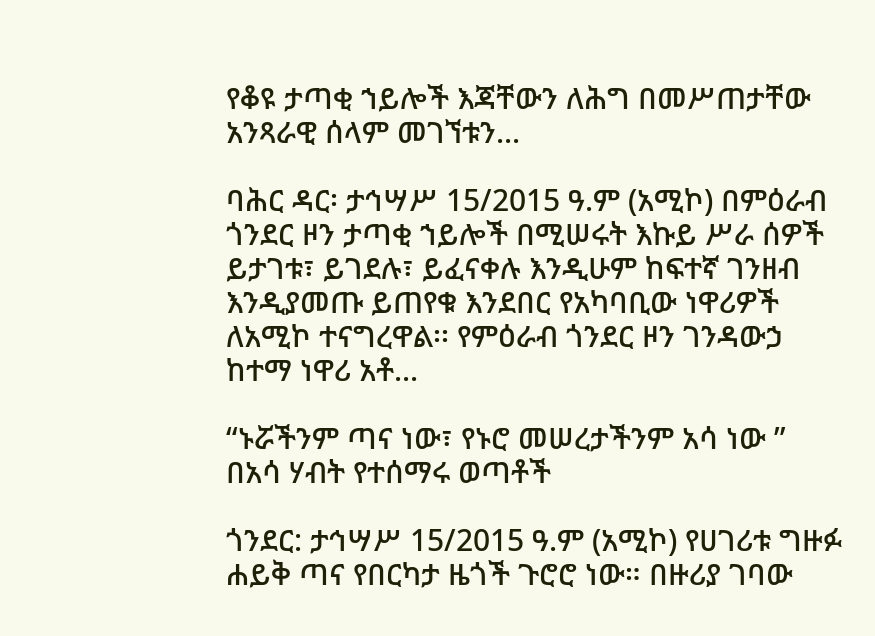የቆዩ ታጣቂ ኀይሎች እጃቸውን ለሕግ በመሥጠታቸው አንጻራዊ ሰላም መገኘቱን...

ባሕር ዳር፡ ታኅሣሥ 15/2015 ዓ.ም (አሚኮ) በምዕራብ ጎንደር ዞን ታጣቂ ኀይሎች በሚሠሩት እኩይ ሥራ ሰዎች ይታገቱ፣ ይገደሉ፣ ይፈናቀሉ እንዲሁም ከፍተኛ ገንዘብ እንዲያመጡ ይጠየቁ እንደበር የአካባቢው ነዋሪዎች ለአሚኮ ተናግረዋል፡፡ የምዕራብ ጎንደር ዞን ገንዳውኃ ከተማ ነዋሪ አቶ...

“ኑሯችንም ጣና ነው፣ የኑሮ መሠረታችንም አሳ ነው ” በአሳ ሃብት የተሰማሩ ወጣቶች

ጎንደር: ታኅሣሥ 15/2015 ዓ.ም (አሚኮ) የሀገሪቱ ግዙፉ ሐይቅ ጣና የበርካታ ዜጎች ጉሮሮ ነው። በዙሪያ ገባው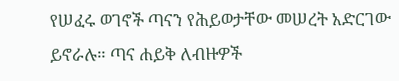የሠፈሩ ወገኖች ጣናን የሕይወታቸው መሠረት አድርገው ይኖራሉ። ጣና ሐይቅ ለብዙዎች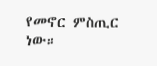የመኖር ምስጢር ነው።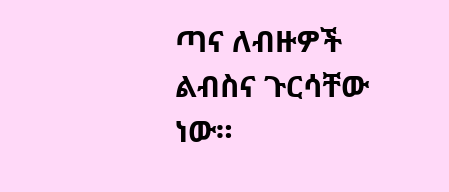ጣና ለብዙዎች ልብስና ጉርሳቸው ነው።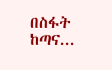በስፋት ከጣና...